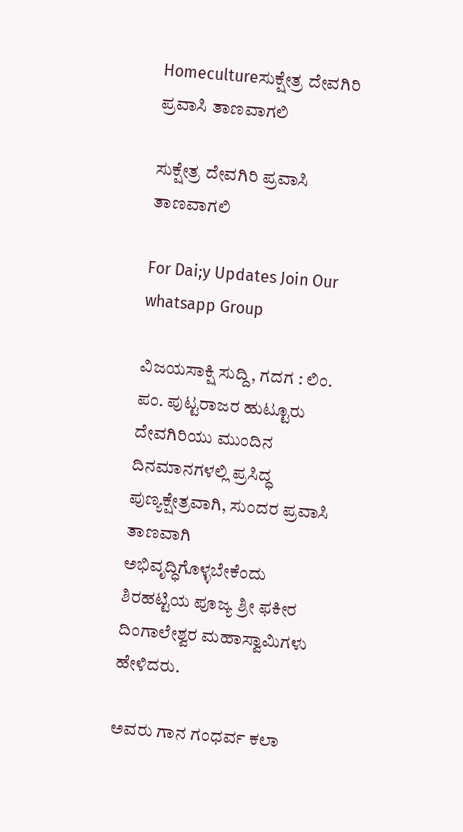Homecultureಸುಕ್ಷೇತ್ರ ದೇವಗಿರಿ ಪ್ರವಾಸಿ ತಾಣವಾಗಲಿ

ಸುಕ್ಷೇತ್ರ ದೇವಗಿರಿ ಪ್ರವಾಸಿ ತಾಣವಾಗಲಿ

For Dai;y Updates Join Our whatsapp Group

ವಿಜಯಸಾಕ್ಷಿ ಸುದ್ದಿ, ಗದಗ : ಲಿಂ. ಪಂ. ಪುಟ್ಟರಾಜರ ಹುಟ್ಟೂರು ದೇವಗಿರಿಯು ಮುಂದಿನ ದಿನಮಾನಗಳಲ್ಲಿ ಪ್ರಸಿದ್ಧ ಪುಣ್ಯಕ್ಷೇತ್ರವಾಗಿ, ಸುಂದರ ಪ್ರವಾಸಿ ತಾಣವಾಗಿ ಅಭಿವೃದ್ಧಿಗೊಳ್ಳಬೇಕೆಂದು ಶಿರಹಟ್ಟಿಯ ಪೂಜ್ಯ ಶ್ರೀ ಫಕೀರ ದಿಂಗಾಲೇಶ್ವರ ಮಹಾಸ್ವಾಮಿಗಳು ಹೇಳಿದರು.

ಅವರು ಗಾನ ಗಂಧರ್ವ ಕಲಾ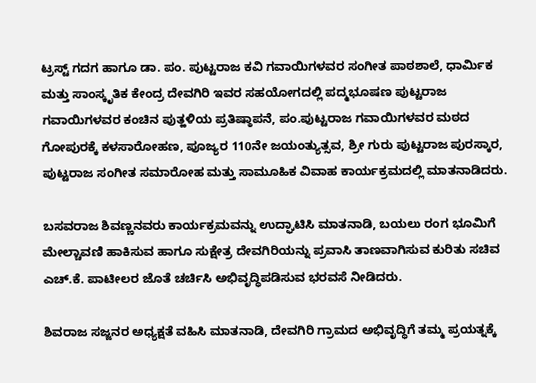ಟ್ರಸ್ಟ್ ಗದಗ ಹಾಗೂ ಡಾ. ಪಂ. ಪುಟ್ಟರಾಜ ಕವಿ ಗವಾಯಿಗಳವರ ಸಂಗೀತ ಪಾಠಶಾಲೆ, ಧಾರ್ಮಿಕ ಮತ್ತು ಸಾಂಸ್ಕೃತಿಕ ಕೇಂದ್ರ ದೇವಗಿರಿ ಇವರ ಸಹಯೋಗದಲ್ಲಿ ಪದ್ಮಭೂಷಣ ಪುಟ್ಟರಾಜ ಗವಾಯಿಗಳವರ ಕಂಚಿನ ಪುತ್ಹಳಿಯ ಪ್ರತಿಷ್ಠಾಪನೆ, ಪಂ.ಪುಟ್ಟರಾಜ ಗವಾಯಿಗಳವರ ಮಠದ ಗೋಪುರಕ್ಕೆ ಕಳಸಾರೋಹಣ, ಪೂಜ್ಯರ 110ನೇ ಜಯಂತ್ಯುತ್ಸವ, ಶ್ರೀ ಗುರು ಪುಟ್ಟರಾಜ ಪುರಸ್ಕಾರ, ಪುಟ್ಟರಾಜ ಸಂಗೀತ ಸಮಾರೋಹ ಮತ್ತು ಸಾಮೂಹಿಕ ವಿವಾಹ ಕಾರ್ಯಕ್ರಮದಲ್ಲಿ ಮಾತನಾಡಿದರು.

ಬಸವರಾಜ ಶಿವಣ್ಣನವರು ಕಾರ್ಯಕ್ರಮವನ್ನು ಉದ್ಘಾಟಿಸಿ ಮಾತನಾಡಿ, ಬಯಲು ರಂಗ ಭೂಮಿಗೆ ಮೇಲ್ಚಾವಣಿ ಹಾಕಿಸುವ ಹಾಗೂ ಸುಕ್ಷೇತ್ರ ದೇವಗಿರಿಯನ್ನು ಪ್ರವಾಸಿ ತಾಣವಾಗಿಸುವ ಕುರಿತು ಸಚಿವ ಎಚ್.ಕೆ. ಪಾಟೀಲರ ಜೊತೆ ಚರ್ಚಿಸಿ ಅಭಿವೃದ್ಧಿಪಡಿಸುವ ಭರವಸೆ ನೀಡಿದರು.

ಶಿವರಾಜ ಸಜ್ಜನರ ಅಧ್ಯಕ್ಷತೆ ವಹಿಸಿ ಮಾತನಾಡಿ, ದೇವಗಿರಿ ಗ್ರಾಮದ ಅಭಿವೃದ್ಧಿಗೆ ತಮ್ಮ ಪ್ರಯತ್ನಕ್ಕೆ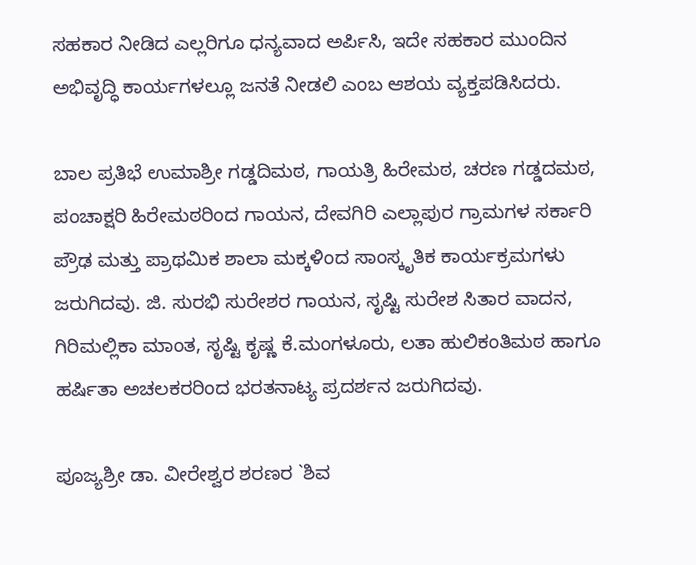ಸಹಕಾರ ನೀಡಿದ ಎಲ್ಲರಿಗೂ ಧನ್ಯವಾದ ಅರ್ಪಿಸಿ, ಇದೇ ಸಹಕಾರ ಮುಂದಿನ ಅಭಿವೃದ್ಧಿ ಕಾರ್ಯಗಳಲ್ಲೂ ಜನತೆ ನೀಡಲಿ ಎಂಬ ಆಶಯ ವ್ಯಕ್ತಪಡಿಸಿದರು.

ಬಾಲ ಪ್ರತಿಭೆ ಉಮಾಶ್ರೀ ಗಡ್ಡದಿಮಠ, ಗಾಯತ್ರಿ ಹಿರೇಮಠ, ಚರಣ ಗಡ್ಡದಮಠ, ಪಂಚಾಕ್ಷರಿ ಹಿರೇಮಠರಿಂದ ಗಾಯನ, ದೇವಗಿರಿ ಎಲ್ಲಾಪುರ ಗ್ರಾಮಗಳ ಸರ್ಕಾರಿ ಪ್ರೌಢ ಮತ್ತು ಪ್ರಾಥಮಿಕ ಶಾಲಾ ಮಕ್ಕಳಿಂದ ಸಾಂಸ್ಕೃತಿಕ ಕಾರ್ಯಕ್ರಮಗಳು ಜರುಗಿದವು. ಜಿ. ಸುರಭಿ ಸುರೇಶರ ಗಾಯನ, ಸೃಷ್ಟಿ ಸುರೇಶ ಸಿತಾರ ವಾದನ, ಗಿರಿಮಲ್ಲಿಕಾ ಮಾಂತ, ಸೃಷ್ಟಿ ಕೃಷ್ಣ ಕೆ.ಮಂಗಳೂರು, ಲತಾ ಹುಲಿಕಂತಿಮಠ ಹಾಗೂ ಹರ್ಷಿತಾ ಅಚಲಕರರಿಂದ ಭರತನಾಟ್ಯ ಪ್ರದರ್ಶನ ಜರುಗಿದವು.

ಪೂಜ್ಯಶ್ರೀ ಡಾ. ವೀರೇಶ್ವರ ಶರಣರ `ಶಿವ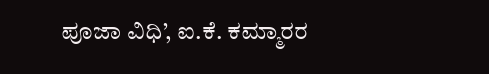ಪೂಜಾ ವಿಧಿ’, ಐ.ಕೆ. ಕಮ್ಮಾರರ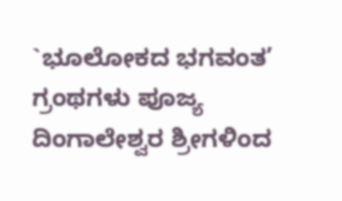`ಭೂಲೋಕದ ಭಗವಂತ’ ಗ್ರಂಥಗಳು ಪೂಜ್ಯ ದಿಂಗಾಲೇಶ್ವರ ಶ್ರೀಗಳಿಂದ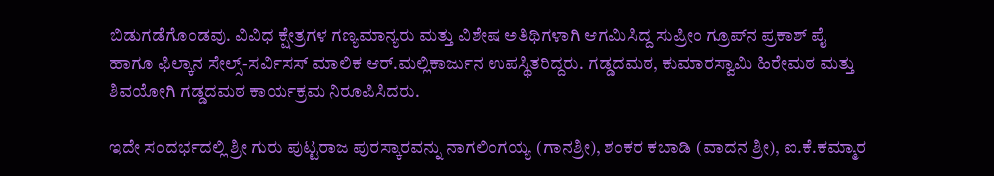ಬಿಡುಗಡೆಗೊಂಡವು. ವಿವಿಧ ಕ್ಷೇತ್ರಗಳ ಗಣ್ಯಮಾನ್ಯರು ಮತ್ತು ವಿಶೇಷ ಅತಿಥಿಗಳಾಗಿ ಆಗಮಿಸಿದ್ದ ಸುಪ್ರೀಂ ಗ್ರೂಪ್‌ನ ಪ್ರಕಾಶ್ ಪೈ ಹಾಗೂ ಫಿಲ್ಕಾನ ಸೇಲ್ಸ್-ಸರ್ವಿಸಸ್ ಮಾಲಿಕ ಆರ್.ಮಲ್ಲಿಕಾರ್ಜುನ ಉಪಸ್ಥಿತರಿದ್ದರು. ಗಡ್ಡದಮಠ, ಕುಮಾರಸ್ವಾಮಿ ಹಿರೇಮಠ ಮತ್ತು ಶಿವಯೋಗಿ ಗಡ್ಡದಮಠ ಕಾರ್ಯಕ್ರಮ ನಿರೂಪಿಸಿದರು.

ಇದೇ ಸಂದರ್ಭದಲ್ಲಿ ಶ್ರೀ ಗುರು ಪುಟ್ಟರಾಜ ಪುರಸ್ಕಾರವನ್ನು ನಾಗಲಿಂಗಯ್ಯ (ಗಾನಶ್ರೀ), ಶಂಕರ ಕಬಾಡಿ (ವಾದನ ಶ್ರೀ), ಐ.ಕೆ.ಕಮ್ಮಾರ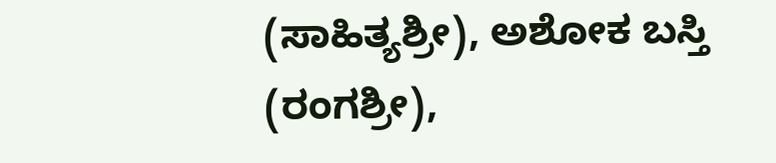(ಸಾಹಿತ್ಯಶ್ರೀ), ಅಶೋಕ ಬಸ್ತಿ (ರಂಗಶ್ರೀ),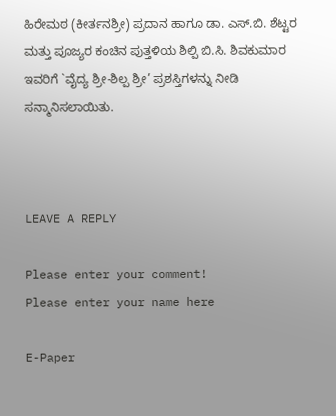ಹಿರೇಮಠ (ಕೀರ್ತನಶ್ರೀ) ಪ್ರದಾನ ಹಾಗೂ ಡಾ. ಎಸ್.ಬಿ. ಶೆಟ್ಟರ ಮತ್ತು ಪೂಜ್ಯರ ಕಂಚಿನ ಪುತ್ತಳಿಯ ಶಿಲ್ಪಿ ಬಿ.ಸಿ. ಶಿವಕುಮಾರ ಇವರಿಗೆ `ವೈದ್ಯ ಶ್ರೀ-ಶಿಲ್ಪ ಶ್ರೀ’ ಪ್ರಶಸ್ತಿಗಳನ್ನು ನೀಡಿ ಸನ್ಮಾನಿಸಲಾಯಿತು.



LEAVE A REPLY

Please enter your comment!
Please enter your name here

E-Paper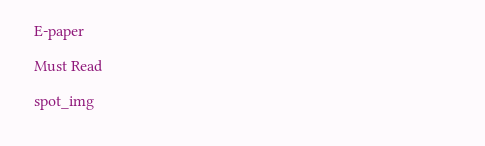E-paper

Must Read

spot_img